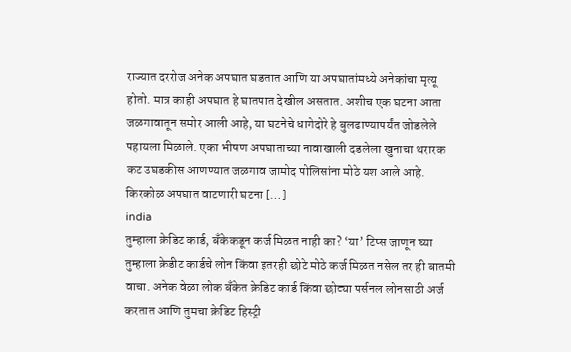राज्यात दररोज अनेक अपघात घडतात आणि या अपघातांमध्ये अनेकांचा मृत्यू होतो. मात्र काही अपघात हे घातपात देखील असतात. अशीच एक घटना आता जळगावातून समोर आली आहे, या घटनेचे धागेदोरे हे बुलढाण्यापर्यंत जोडलेले पहायला मिळाले. एका भीषण अपघाताच्या नावाखाली दडलेला खुनाचा थरारक कट उघडकीस आणण्यात जळगाव जामोद पोलिसांना मोठे यश आले आहे. किरकोळ अपघात वाटणारी घटना […]
india
तुम्हाला क्रेडिट कार्ड, बँकेकडून कर्ज मिळत नाही का? ‘या’ टिप्स जाणून घ्या
तुम्हाला क्रेडीट कार्डचे लोन किंवा इतरही छोटे मोठे कर्ज मिळत नसेल तर ही बातमी वाचा. अनेक वेळा लोक बँकेत क्रेडिट कार्ड किंवा छोट्या पर्सनल लोनसाठी अर्ज करतात आणि तुमचा क्रेडिट हिस्ट्री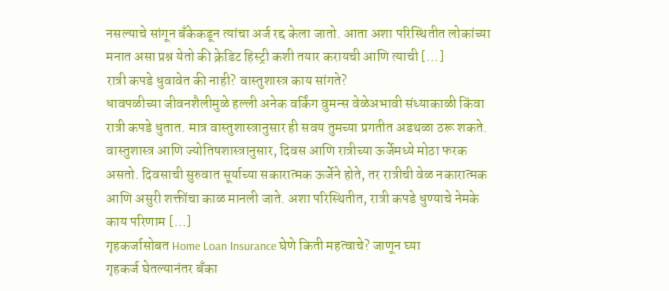नसल्याचे सांगून बँकेकडून त्यांचा अर्ज रद्द केला जातो. आता अशा परिस्थितीत लोकांच्या मनात असा प्रश्न येतो की क्रेडिट हिस्ट्री कशी तयार करायची आणि त्याची […]
रात्री कपडे धुवावेत की नाही? वास्तुशास्त्र काय सांगते?
धावपळीच्या जीवनशैलीमुळे हल्ली अनेक वर्किंग वुमन्स वेळेअभावी संध्याकाळी किंवा रात्री कपडे धुतात. मात्र वास्तुशास्त्रानुसार ही सवय तुमच्या प्रगतीत अडथळा ठरू शकते. वास्तुशास्त्र आणि ज्योतिषशास्त्रानुसार, दिवस आणि रात्रीच्या ऊर्जेमध्ये मोठा फरक असतो. दिवसाची सुरुवात सूर्याच्या सकारात्मक ऊर्जेने होते, तर रात्रीची वेळ नकारात्मक आणि असुरी शक्तींचा काळ मानली जाते. अशा परिस्थितीत, रात्री कपडे धुण्याचे नेमके काय परिणाम […]
गृहकर्जासोबत Home Loan Insurance घेणे किती महत्वाचे? जाणून घ्या
गृहकर्ज घेतल्यानंतर बँका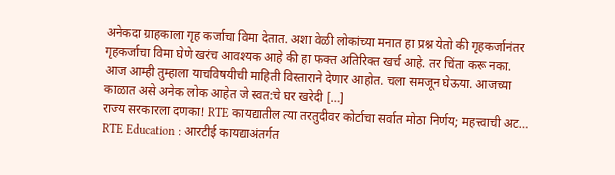अनेकदा ग्राहकाला गृह कर्जाचा विमा देतात. अशा वेळी लोकांच्या मनात हा प्रश्न येतो की गृहकर्जानंतर गृहकर्जाचा विमा घेणे खरंच आवश्यक आहे की हा फक्त अतिरिक्त खर्च आहे. तर चिंता करू नका. आज आम्ही तुम्हाला याचविषयीची माहिती विस्ताराने देणार आहोत. चला समजून घेऊया. आजच्या काळात असे अनेक लोक आहेत जे स्वत:चे घर खरेदी […]
राज्य सरकारला दणका! RTE कायद्यातील त्या तरतुदीवर कोर्टाचा सर्वात मोठा निर्णय; महत्त्वाची अट…
RTE Education : आरटीई कायद्याअंतर्गत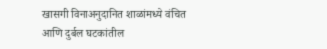खासगी विनाअनुदानित शाळांमध्ये वंचित आणि दुर्बल घटकांतील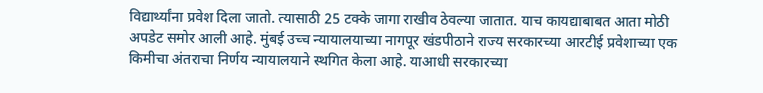विद्यार्थ्यांना प्रवेश दिला जातो. त्यासाठी 25 टक्के जागा राखीव ठेवल्या जातात. याच कायद्याबाबत आता मोठी अपडेट समोर आली आहे. मुंबई उच्च न्यायालयाच्या नागपूर खंडपीठाने राज्य सरकारच्या आरटीई प्रवेशाच्या एक किमीचा अंतराचा निर्णय न्यायालयाने स्थगित केला आहे. याआधी सरकारच्या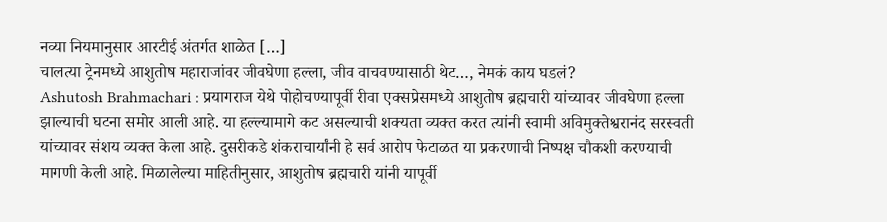नव्या नियमानुसार आरटीई अंतर्गत शाळेत […]
चालत्या ट्रेनमध्ये आशुतोष महाराजांवर जीवघेणा हल्ला, जीव वाचवण्यासाठी थेट…, नेमकं काय घडलं?
Ashutosh Brahmachari : प्रयागराज येथे पोहोचण्यापूर्वी रीवा एक्सप्रेसमध्ये आशुतोष ब्रह्मचारी यांच्यावर जीवघेणा हल्ला झाल्याची घटना समोर आली आहे. या हल्ल्यामागे कट असल्याची शक्यता व्यक्त करत त्यांनी स्वामी अविमुक्तेश्वरानंद सरस्वती यांच्यावर संशय व्यक्त केला आहे. दुसरीकडे शंकराचार्यांनी हे सर्व आरोप फेटाळत या प्रकरणाची निष्पक्ष चौकशी करण्याची मागणी केली आहे. मिळालेल्या माहितीनुसार, आशुतोष ब्रह्मचारी यांनी यापूर्वी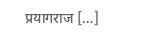प्रयागराज […]